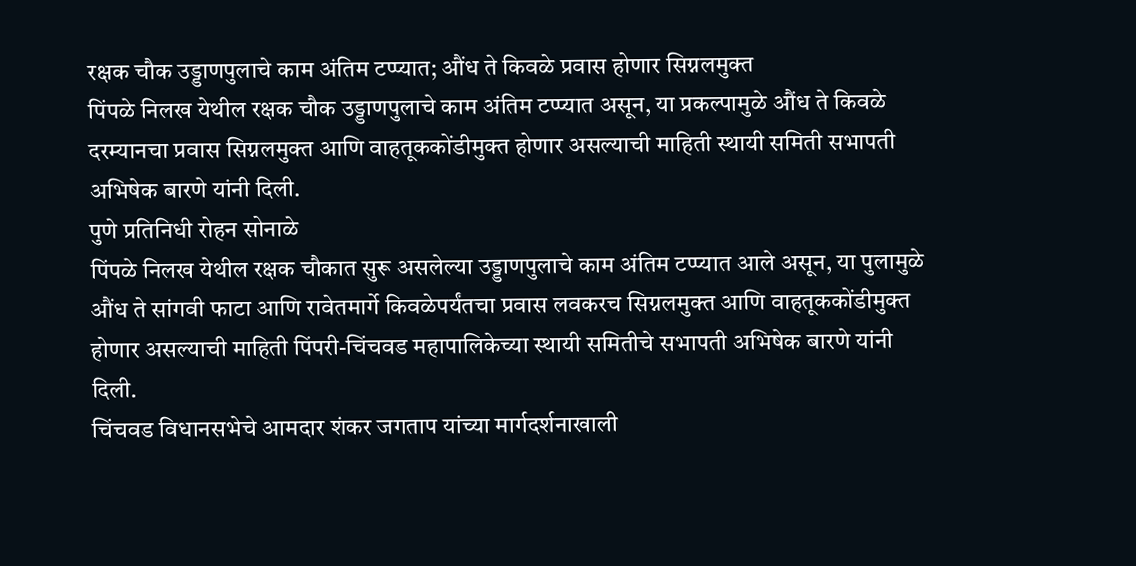रक्षक चौक उड्डाणपुलाचे काम अंतिम टप्प्यात; औंध ते किवळे प्रवास होणार सिग्नलमुक्त
पिंपळे निलख येथील रक्षक चौक उड्डाणपुलाचे काम अंतिम टप्प्यात असून, या प्रकल्पामुळे औंध ते किवळे दरम्यानचा प्रवास सिग्नलमुक्त आणि वाहतूककोंडीमुक्त होणार असल्याची माहिती स्थायी समिती सभापती अभिषेक बारणे यांनी दिली.
पुणे प्रतिनिधी रोहन सोनाळे
पिंपळे निलख येथील रक्षक चौकात सुरू असलेल्या उड्डाणपुलाचे काम अंतिम टप्प्यात आले असून, या पुलामुळे औंध ते सांगवी फाटा आणि रावेतमार्गे किवळेपर्यंतचा प्रवास लवकरच सिग्नलमुक्त आणि वाहतूककोंडीमुक्त होणार असल्याची माहिती पिंपरी-चिंचवड महापालिकेच्या स्थायी समितीचे सभापती अभिषेक बारणे यांनी दिली.
चिंचवड विधानसभेचे आमदार शंकर जगताप यांच्या मार्गदर्शनाखाली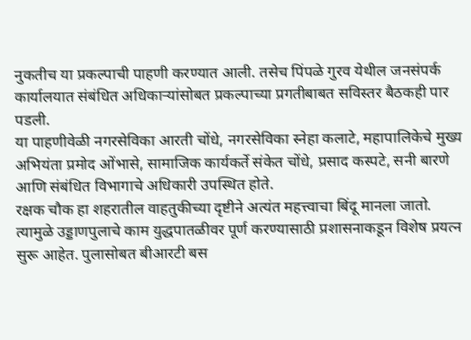नुकतीच या प्रकल्पाची पाहणी करण्यात आली. तसेच पिंपळे गुरव येथील जनसंपर्क कार्यालयात संबंधित अधिकाऱ्यांसोबत प्रकल्पाच्या प्रगतीबाबत सविस्तर बैठकही पार पडली.
या पाहणीवेळी नगरसेविका आरती चोंधे, नगरसेविका स्नेहा कलाटे, महापालिकेचे मुख्य अभियंता प्रमोद ओंभासे, सामाजिक कार्यकर्ते संकेत चोंधे, प्रसाद कस्पटे, सनी बारणे आणि संबंधित विभागाचे अधिकारी उपस्थित होते.
रक्षक चौक हा शहरातील वाहतुकीच्या दृष्टीने अत्यंत महत्त्वाचा बिंदू मानला जातो. त्यामुळे उड्डाणपुलाचे काम युद्धपातळीवर पूर्ण करण्यासाठी प्रशासनाकडून विशेष प्रयत्न सुरू आहेत. पुलासोबत बीआरटी बस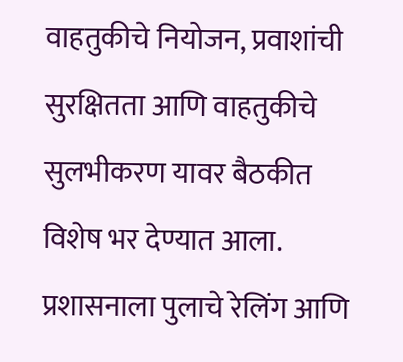वाहतुकीचे नियोजन, प्रवाशांची सुरक्षितता आणि वाहतुकीचे सुलभीकरण यावर बैठकीत विशेष भर देण्यात आला.
प्रशासनाला पुलाचे रेलिंग आणि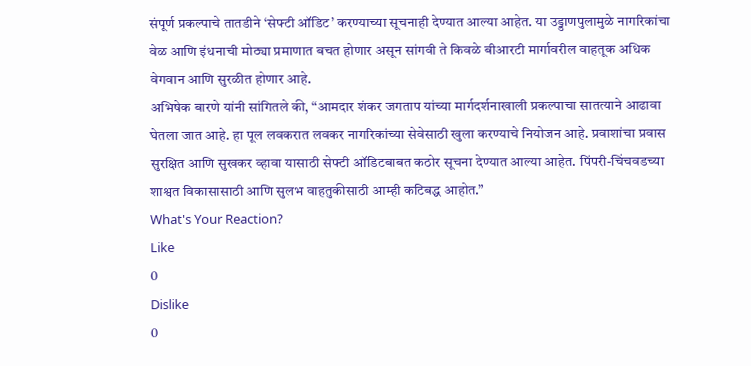संपूर्ण प्रकल्पाचे तातडीने ‘सेफ्टी ऑडिट’ करण्याच्या सूचनाही देण्यात आल्या आहेत. या उड्डाणपुलामुळे नागरिकांचा वेळ आणि इंधनाची मोठ्या प्रमाणात बचत होणार असून सांगवी ते किवळे बीआरटी मार्गावरील वाहतूक अधिक वेगवान आणि सुरळीत होणार आहे.
अभिषेक बारणे यांनी सांगितले की, “आमदार शंकर जगताप यांच्या मार्गदर्शनाखाली प्रकल्पाचा सातत्याने आढावा घेतला जात आहे. हा पूल लवकरात लवकर नागरिकांच्या सेवेसाठी खुला करण्याचे नियोजन आहे. प्रवाशांचा प्रवास सुरक्षित आणि सुखकर व्हावा यासाठी सेफ्टी ऑडिटबाबत कठोर सूचना देण्यात आल्या आहेत. पिंपरी-चिंचवडच्या शाश्वत विकासासाठी आणि सुलभ वाहतुकीसाठी आम्ही कटिबद्ध आहोत.”
What's Your Reaction?
Like
0
Dislike
0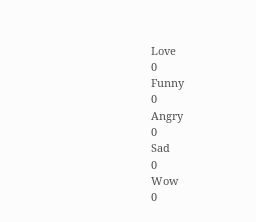Love
0
Funny
0
Angry
0
Sad
0
Wow
0